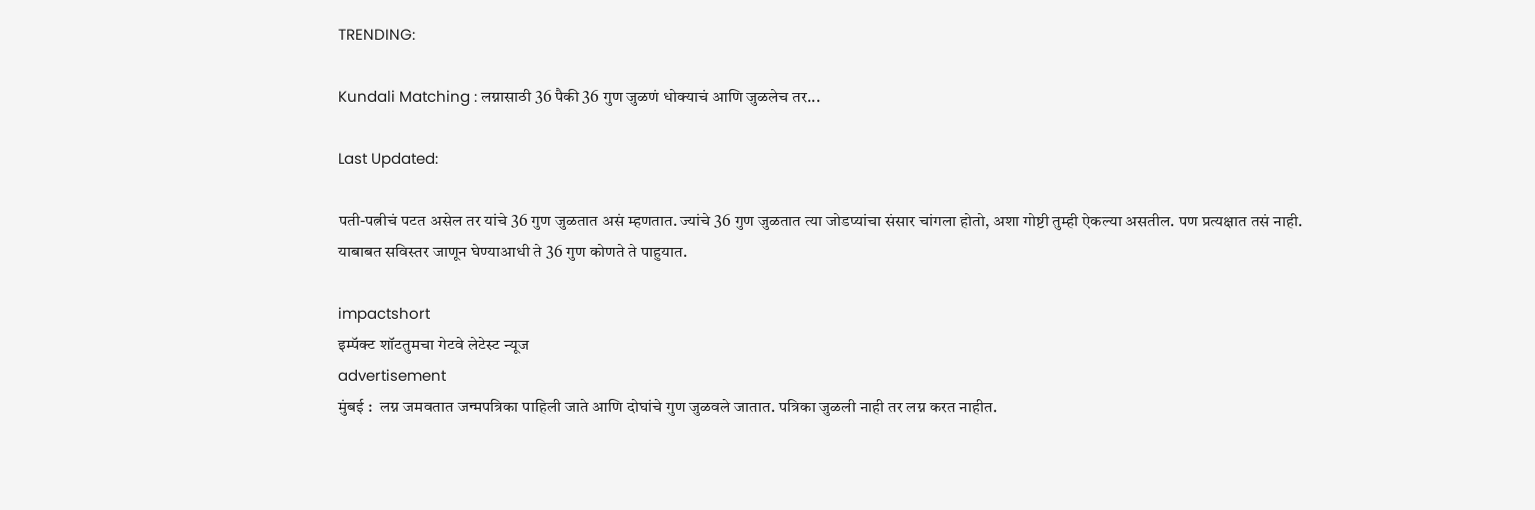TRENDING:

Kundali Matching : लग्नासाठी 36 पैकी 36 गुण जुळणं धोक्याचं आणि जुळलेच तर...

Last Updated:

पती-पत्नीचं पटत असेल तर यांचे 36 गुण जुळतात असं म्हणतात. ज्यांचे 36 गुण जुळतात त्या जोडप्यांचा संसार चांगला होतो, अशा गोष्टी तुम्ही ऐकल्या असतील. पण प्रत्यक्षात तसं नाही. याबाबत सविस्तर जाणून घेण्याआधी ते 36 गुण कोणते ते पाहुयात.

impactshort
इम्पॅक्ट शॉटतुमचा गेटवे लेटेस्ट न्यूज
advertisement
मुंबई :  लग्न जमवतात जन्मपत्रिका पाहिली जाते आणि दोघांचे गुण जुळवले जातात. पत्रिका जुळली नाही तर लग्न करत नाहीत.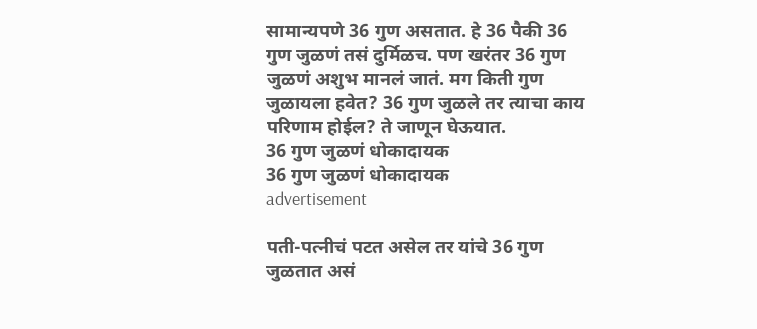सामान्यपणे 36 गुण असतात. हे 36 पैकी 36 गुण जुळणं तसं दुर्मिळच. पण खरंतर 36 गुण जुळणं अशुभ मानलं जातं. मग किती गुण जुळायला हवेत? 36 गुण जुळले तर त्याचा काय परिणाम होईल? ते जाणून घेऊयात.
36 गुण जुळणं धोकादायक
36 गुण जुळणं धोकादायक
advertisement

पती-पत्नीचं पटत असेल तर यांचे 36 गुण जुळतात असं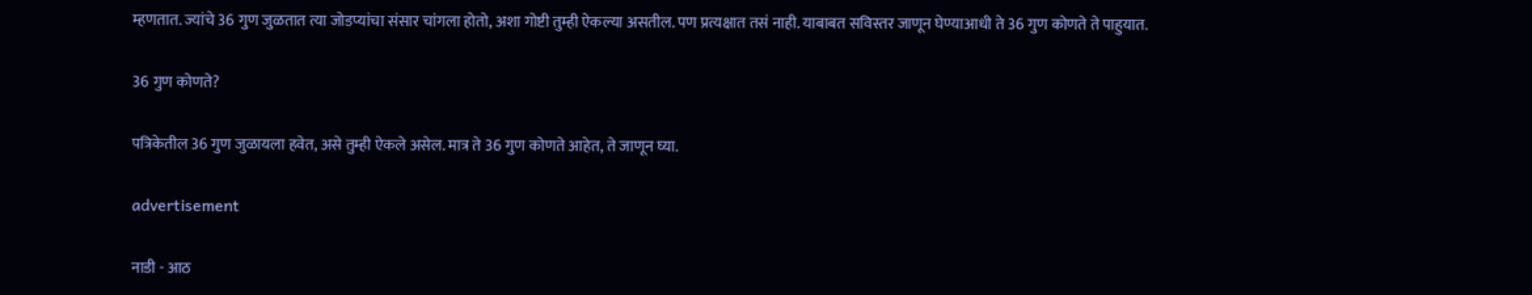म्हणतात. ज्यांचे 36 गुण जुळतात त्या जोडप्यांचा संसार चांगला होतो, अशा गोष्टी तुम्ही ऐकल्या असतील. पण प्रत्यक्षात तसं नाही. याबाबत सविस्तर जाणून घेण्याआधी ते 36 गुण कोणते ते पाहुयात.

36 गुण कोणते?

पत्रिकेतील 36 गुण जुळायला हवेत, असे तुम्ही ऐकले असेल. मात्र ते 36 गुण कोणते आहेत, ते जाणून घ्या.

advertisement

नाडी - आठ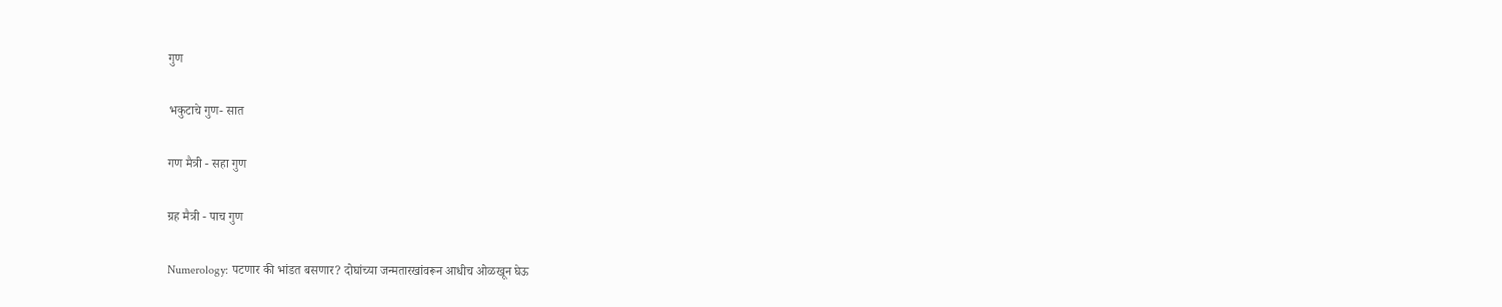गुण

भकुटाचे गुण- सात

गण मैत्री - सहा गुण

ग्रह मैत्री - पाच गुण

Numerology: पटणार की भांडत बसणार? दोघांच्या जन्मतारखांवरून आधीच ओळखून घेऊ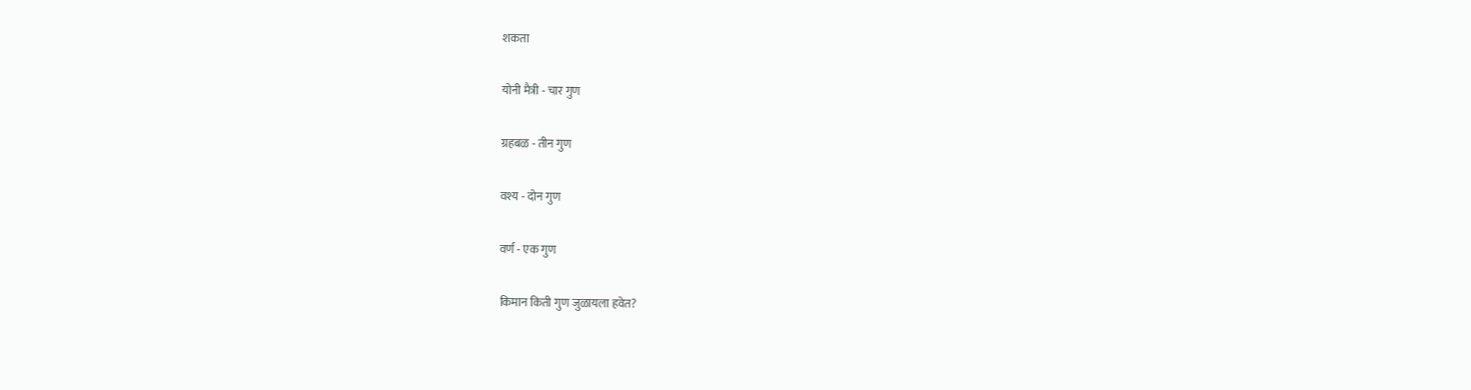शकता

योनी मैत्री - चार गुण

ग्रहबळ - तीन गुण

वश्य - दोन गुण

वर्ण - एक गुण

किमान किती गुण जुळायला हवेत?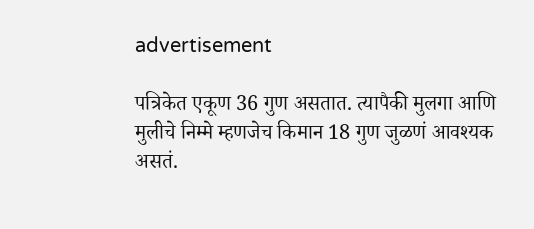advertisement

पत्रिकेत एकूण 36 गुण असतात. त्यापैकी मुलगा आणि मुलीचे निम्मे म्हणजेच किमान 18 गुण जुळणं आवश्यक असतं.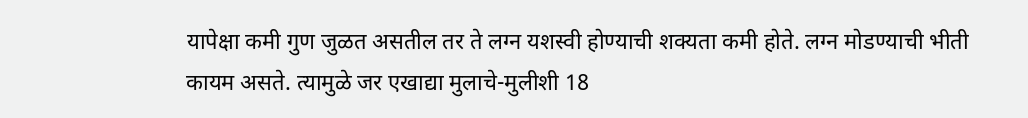यापेक्षा कमी गुण जुळत असतील तर ते लग्न यशस्वी होण्याची शक्यता कमी होते. लग्न मोडण्याची भीती कायम असते. त्यामुळे जर एखाद्या मुलाचे-मुलीशी 18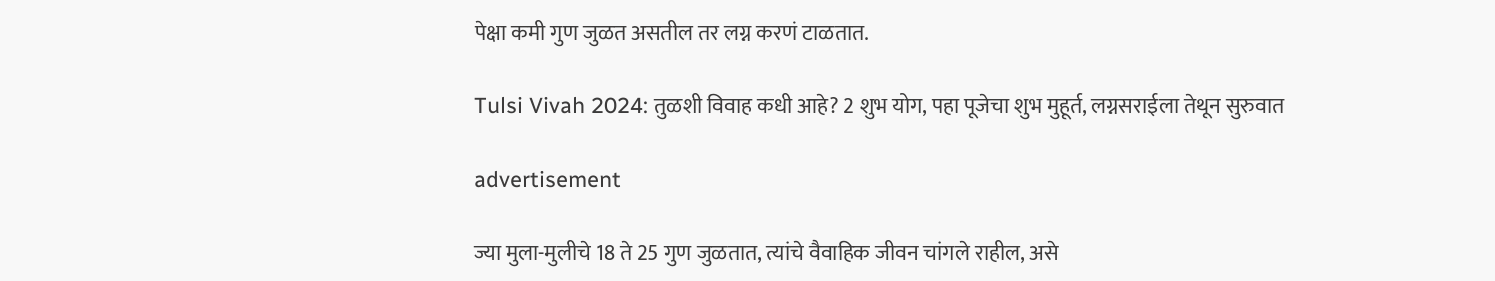पेक्षा कमी गुण जुळत असतील तर लग्न करणं टाळतात.

Tulsi Vivah 2024: तुळशी विवाह कधी आहे? 2 शुभ योग, पहा पूजेचा शुभ मुहूर्त, लग्नसराईला तेथून सुरुवात

advertisement

ज्या मुला-मुलीचे 18 ते 25 गुण जुळतात, त्यांचे वैवाहिक जीवन चांगले राहील, असे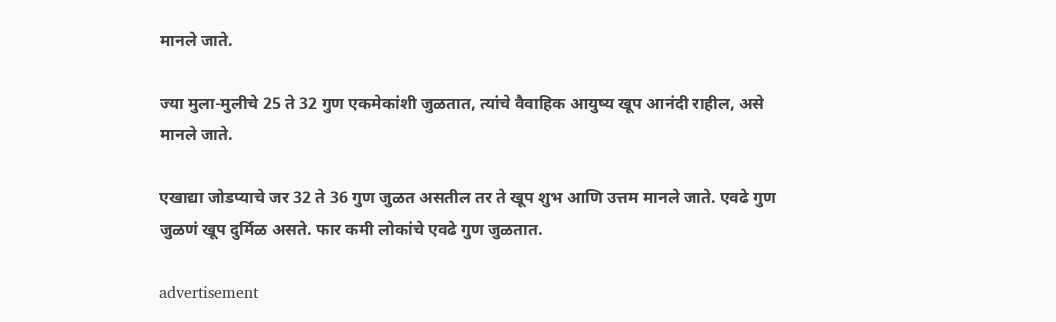मानले जाते.

ज्या मुला-मुलीचे 25 ते 32 गुण एकमेकांशी जुळतात, त्यांचे वैवाहिक आयुष्य खूप आनंदी राहील, असे मानले जाते.

एखाद्या जोडप्याचे जर 32 ते 36 गुण जुळत असतील तर ते खूप शुभ आणि उत्तम मानले जाते. एवढे गुण जुळणं खूप दुर्मिळ असते. फार कमी लोकांचे एवढे गुण जुळतात.

advertisement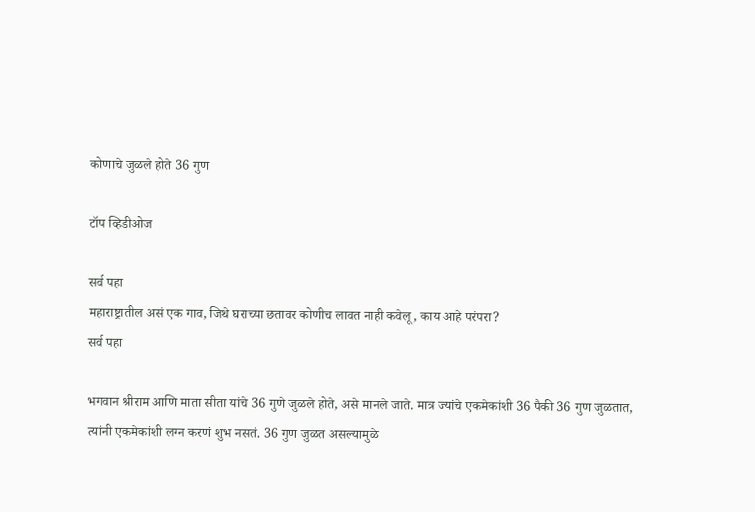कोणाचे जुळले होते 36 गुण

टॉप व्हिडीओज

सर्व पहा
महाराष्ट्रातील असं एक गाव, जिथे घराच्या छतावर कोणीच लावत नाही कवेलू, काय आहे परंपरा?
सर्व पहा

भगवान श्रीराम आणि माता सीता यांचे 36 गुणे जुळले होते, असे मानले जाते. मात्र ज्यांचे एकमेकांशी 36 पैकी 36 गुण जुळतात, त्यांनी एकमेकांशी लग्न करणं शुभ नसतं. 36 गुण जुळत असल्यामुळे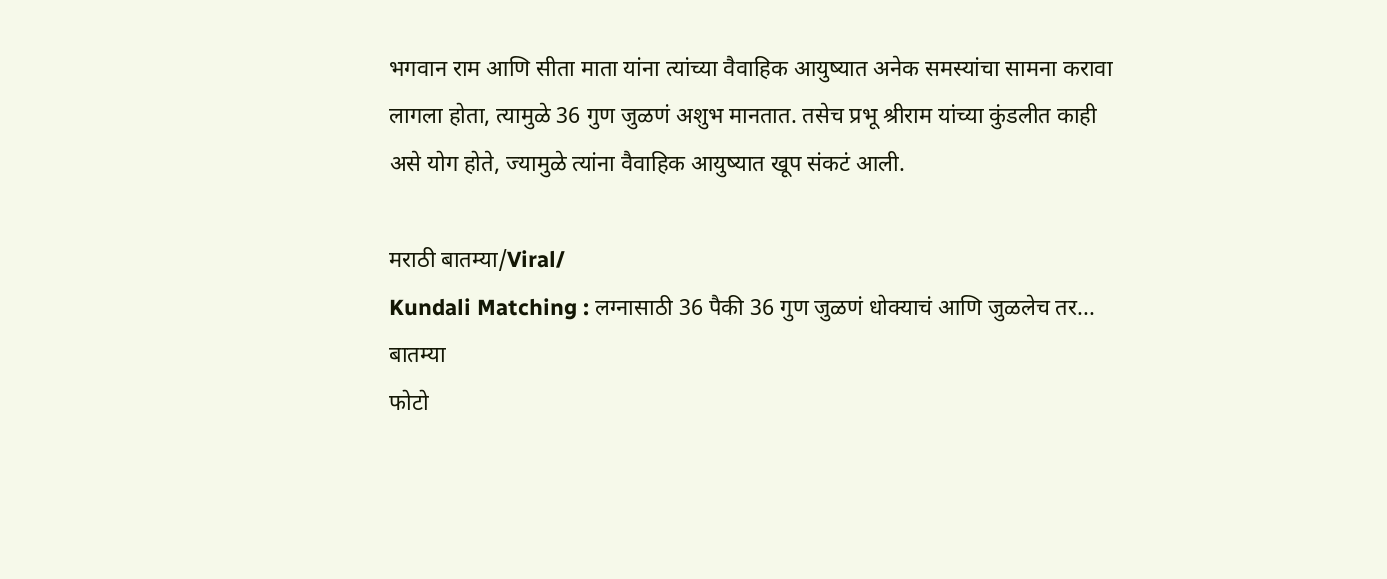भगवान राम आणि सीता माता यांना त्यांच्या वैवाहिक आयुष्यात अनेक समस्यांचा सामना करावा लागला होता, त्यामुळे 36 गुण जुळणं अशुभ मानतात. तसेच प्रभू श्रीराम यांच्या कुंडलीत काही असे योग होते, ज्यामुळे त्यांना वैवाहिक आयुष्यात खूप संकटं आली.

मराठी बातम्या/Viral/
Kundali Matching : लग्नासाठी 36 पैकी 36 गुण जुळणं धोक्याचं आणि जुळलेच तर...
बातम्या
फोटो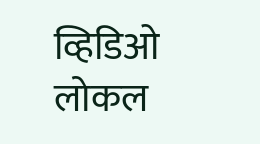व्हिडिओ
लोकल